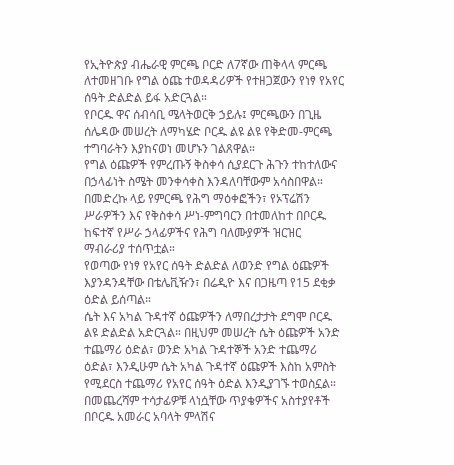የኢትዮጵያ ብሔራዊ ምርጫ ቦርድ ለ7ኛው ጠቅላላ ምርጫ ለተመዘገቡ የግል ዕጩ ተወዳዳሪዎች የተዘጋጀውን የነፃ የአየር ሰዓት ድልድል ይፋ አድርጓል።
የቦርዱ ዋና ሰብሳቢ ሜላትወርቅ ኃይሉ፤ ምርጫውን በጊዜ ሰሌዳው መሠረት ለማካሄድ ቦርዱ ልዩ ልዩ የቅድመ-ምርጫ ተግባራትን እያከናወነ መሆኑን ገልጸዋል።
የግል ዕጩዎች የምረጡኝ ቅስቀሳ ሲያደርጉ ሕጉን ተከተለውና በኃላፊነት ስሜት መንቀሳቀስ እንዳለባቸውም አሳስበዋል።
በመድረኩ ላይ የምርጫ የሕግ ማዕቀፎችን፣ የኦፕሬሽን ሥራዎችን እና የቅስቀሳ ሥነ-ምግባርን በተመለከተ በቦርዱ ከፍተኛ የሥራ ኃላፊዎችና የሕግ ባለሙያዎች ዝርዝር ማብራሪያ ተሰጥቷል።
የወጣው የነፃ የአየር ሰዓት ድልድል ለወንድ የግል ዕጩዎች እያንዳንዳቸው በቴሌቪዥን፣ በሬዲዮ እና በጋዜጣ የ15 ደቂቃ ዕድል ይሰጣል።
ሴት እና አካል ጉዳተኛ ዕጩዎችን ለማበረታታት ደግሞ ቦርዱ ልዩ ድልድል አድርጓል። በዚህም መሠረት ሴት ዕጩዎች አንድ ተጨማሪ ዕድል፣ ወንድ አካል ጉዳተኞች አንድ ተጨማሪ ዕድል፣ እንዲሁም ሴት አካል ጉዳተኛ ዕጩዎች እስከ አምስት የሚደርስ ተጨማሪ የአየር ሰዓት ዕድል እንዲያገኙ ተወስኗል።
በመጨረሻም ተሳታፊዎቹ ላነሷቸው ጥያቄዎችና አስተያየቶች በቦርዱ አመራር አባላት ምላሽና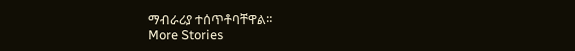ማብራሪያ ተሰጥቶባቸዋል።
More Stories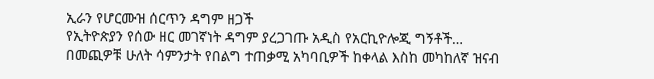ኢራን የሆርሙዝ ሰርጥን ዳግም ዘጋች
የኢትዮጵያን የሰው ዘር መገኛነት ዳግም ያረጋገጡ አዲስ የአርኪዮሎጂ ግኝቶች…
በመጪዎቹ ሁለት ሳምንታት የበልግ ተጠቃሚ አካባቢዎች ከቀላል እስከ መካከለኛ ዝናብ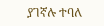ያገኛሉ ተባለ